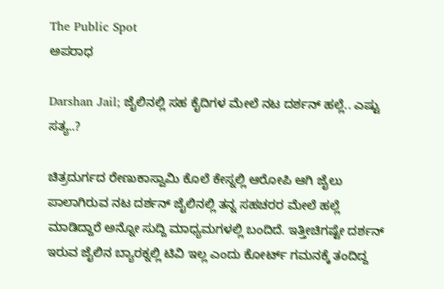The Public Spot
ಅಪರಾಧ

Darshan Jail; ಜೈಲಿನಲ್ಲಿ ಸಹ ಕೈದಿಗಳ ಮೇಲೆ ನಟ ದರ್ಶನ್ ಹಲ್ಲೆ.. ಎಷ್ಟು ಸತ್ಯ..?

ಚಿತ್ರದುರ್ಗದ ರೇಣುಕಾಸ್ವಾಮಿ ಕೊಲೆ ಕೇಸ್ನಲ್ಲಿ ಆರೋಪಿ ಆಗಿ ಜೈಲು ಪಾಲಾಗಿರುವ ನಟ ದರ್ಶನ್ ಜೈಲಿನಲ್ಲಿ ತನ್ನ ಸಹಚರರ ಮೇಲೆ ಹಲ್ಲೆ ಮಾಡಿದ್ದಾರೆ ಅನ್ನೋ ಸುದ್ದಿ ಮಾಧ್ಯಮಗಳಲ್ಲಿ ಬಂದಿದೆ. ಇತ್ತೀಚಿಗಷ್ಟೇ ದರ್ಶನ್ ಇರುವ ಜೈಲಿನ ಬ್ಯಾರಕ್ನಲ್ಲಿ ಟಿವಿ ಇಲ್ಲ ಎಂದು ಕೋರ್ಟ್ ಗಮನಕ್ಕೆ ತಂದಿದ್ದ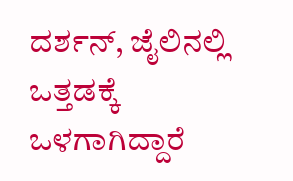ದರ್ಶನ್, ಜೈಲಿನಲ್ಲಿ ಒತ್ತಡಕ್ಕೆ ಒಳಗಾಗಿದ್ದಾರೆ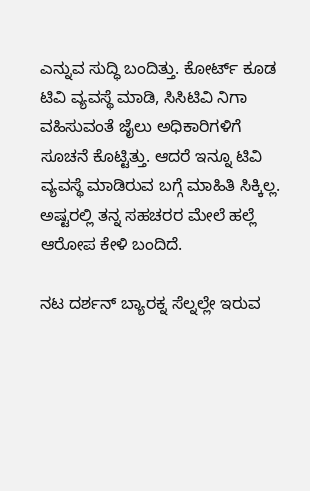ಎನ್ನುವ ಸುದ್ಧಿ ಬಂದಿತ್ತು. ಕೋರ್ಟ್ ಕೂಡ ಟಿವಿ ವ್ಯವಸ್ಥೆ ಮಾಡಿ, ಸಿಸಿಟಿವಿ ನಿಗಾ ವಹಿಸುವಂತೆ ಜೈಲು ಅಧಿಕಾರಿಗಳಿಗೆ ಸೂಚನೆ ಕೊಟ್ಟಿತ್ತು. ಆದರೆ ಇನ್ನೂ ಟಿವಿ ವ್ಯವಸ್ಥೆ ಮಾಡಿರುವ ಬಗ್ಗೆ ಮಾಹಿತಿ ಸಿಕ್ಕಿಲ್ಲ. ಅಷ್ಟರಲ್ಲಿ ತನ್ನ ಸಹಚರರ ಮೇಲೆ ಹಲ್ಲೆ ಆರೋಪ ಕೇಳಿ ಬಂದಿದೆ.

ನಟ ದರ್ಶನ್ ಬ್ಯಾರಕ್ನ ಸೆಲ್ನಲ್ಲೇ ಇರುವ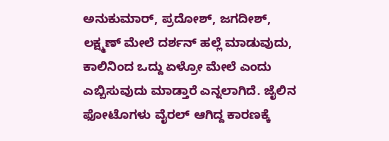ಅನುಕುಮಾರ್, ಪ್ರದೋಶ್, ಜಗದೀಶ್, ಲಕ್ಷ್ಮಣ್ ಮೇಲೆ ದರ್ಶನ್ ಹಲ್ಲೆ ಮಾಡುವುದು, ಕಾಲಿನಿಂದ ಒದ್ದು ಏಳ್ರೋ ಮೇಲೆ ಎಂದು ಎಬ್ಬಿಸುವುದು ಮಾಡ್ತಾರೆ ಎನ್ನಲಾಗಿದೆ. ಜೈಲಿನ ಫೋಟೊಗಳು ವೈರಲ್ ಆಗಿದ್ದ ಕಾರಣಕ್ಕೆ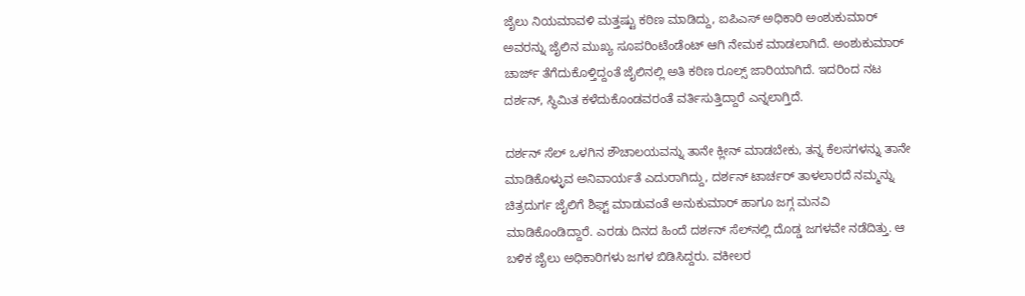ಜೈಲು ನಿಯಮಾವಳಿ ಮತ್ತಷ್ಟು ಕಠಿಣ ಮಾಡಿದ್ದು, ಐಪಿಎಸ್ ಅಧಿಕಾರಿ ಅಂಶುಕುಮಾರ್ ಅವರನ್ನು ಜೈಲಿನ ಮುಖ್ಯ ಸೂಪರಿಂಟೆಂಡೆಂಟ್ ಆಗಿ ನೇಮಕ ಮಾಡಲಾಗಿದೆ. ಅಂಶುಕುಮಾರ್ ಚಾರ್ಜ್ ತೆಗೆದುಕೊಳ್ತಿದ್ದಂತೆ ಜೈಲಿನಲ್ಲಿ ಅತಿ ಕಠಿಣ ರೂಲ್ಸ್ ಜಾರಿಯಾಗಿದೆ. ಇದರಿಂದ ನಟ ದರ್ಶನ್, ಸ್ಥಿಮಿತ ಕಳೆದುಕೊಂಡವರಂತೆ ವರ್ತಿಸುತ್ತಿದ್ದಾರೆ ಎನ್ನಲಾಗ್ತಿದೆ.

ದರ್ಶನ್ ಸೆಲ್ ಒಳಗಿನ ಶೌಚಾಲಯವನ್ನು ತಾನೇ ಕ್ಲೀನ್ ಮಾಡಬೇಕು, ತನ್ನ ಕೆಲಸಗಳನ್ನು ತಾನೇ ಮಾಡಿಕೊಳ್ಳುವ ಅನಿವಾರ್ಯತೆ ಎದುರಾಗಿದ್ದು, ದರ್ಶನ್ ಟಾರ್ಚರ್ ತಾಳಲಾರದೆ ನಮ್ಮನ್ನು ಚಿತ್ರದುರ್ಗ ಜೈಲಿಗೆ ಶಿಫ್ಟ್ ಮಾಡುವಂತೆ ಅನುಕುಮಾರ್ ಹಾಗೂ ಜಗ್ಗ ಮನವಿ ಮಾಡಿಕೊಂಡಿದ್ದಾರೆ. ಎರಡು ದಿನದ ಹಿಂದೆ ದರ್ಶನ್ ಸೆಲ್‌ನಲ್ಲಿ‌ ದೊಡ್ಡ ಜಗಳವೇ ನಡೆದಿತ್ತು. ಆ ಬಳಿಕ ಜೈಲು ಅಧಿಕಾರಿಗಳು ಜಗಳ ಬಿಡಿಸಿದ್ದರು. ವಕೀಲರ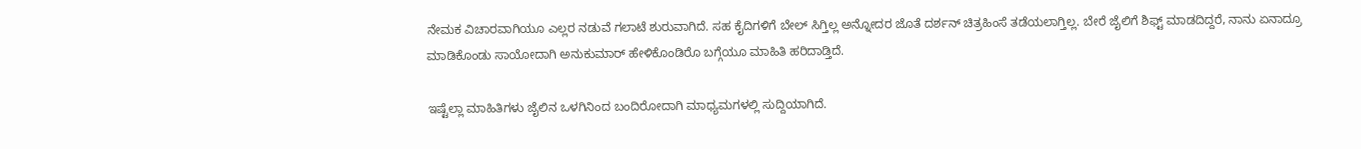ನೇಮಕ ವಿಚಾರವಾಗಿಯೂ ಎಲ್ಲರ ನಡುವೆ ಗಲಾಟೆ ಶುರುವಾಗಿದೆ. ಸಹ ಕೈದಿಗಳಿಗೆ ಬೇಲ್ ಸಿಗ್ತಿಲ್ಲ ಅನ್ನೋದರ ಜೊತೆ ದರ್ಶನ್ ಚಿತ್ರಹಿಂಸೆ ತಡೆಯಲಾಗ್ತಿಲ್ಲ. ಬೇರೆ ಜೈಲಿಗೆ ಶಿಫ್ಟ್ ಮಾಡದಿದ್ದರೆ, ನಾನು ಏನಾದ್ರೂ ಮಾಡಿಕೊಂಡು ಸಾಯೋದಾಗಿ ಅನುಕುಮಾರ್ ಹೇಳಿಕೊಂಡಿರೊ ಬಗ್ಗೆಯೂ ಮಾಹಿತಿ ಹರಿದಾಡ್ತಿದೆ.

ಇಷ್ಟೆಲ್ಲಾ ಮಾಹಿತಿಗಳು ಜೈಲಿನ ಒಳಗಿನಿಂದ ಬಂದಿರೋದಾಗಿ ಮಾಧ್ಯಮಗಳಲ್ಲಿ ಸುದ್ದಿಯಾಗಿದೆ.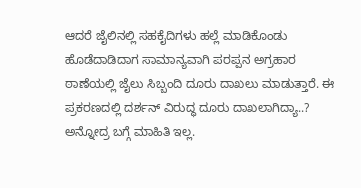ಆದರೆ ಜೈಲಿನಲ್ಲಿ ಸಹಕೈದಿಗಳು ಹಲ್ಲೆ ಮಾಡಿಕೊಂಡು ಹೊಡೆದಾಡಿದಾಗ ಸಾಮಾನ್ಯವಾಗಿ ಪರಪ್ಪನ ಅಗ್ರಹಾರ ಠಾಣೆಯಲ್ಲಿ ಜೈಲು ಸಿಬ್ಬಂದಿ ದೂರು ದಾಖಲು ಮಾಡುತ್ತಾರೆ. ಈ ಪ್ರಕರಣದಲ್ಲಿ ದರ್ಶನ್ ವಿರುದ್ಧ ದೂರು ದಾಖಲಾಗಿದ್ಯಾ..? ಅನ್ನೋದ್ರ ಬಗ್ಗೆ ಮಾಹಿತಿ ಇಲ್ಲ.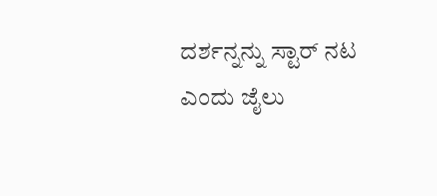ದರ್ಶನ್ನನ್ನು ಸ್ಟಾರ್ ನಟ ಎಂದು ಜೈಲು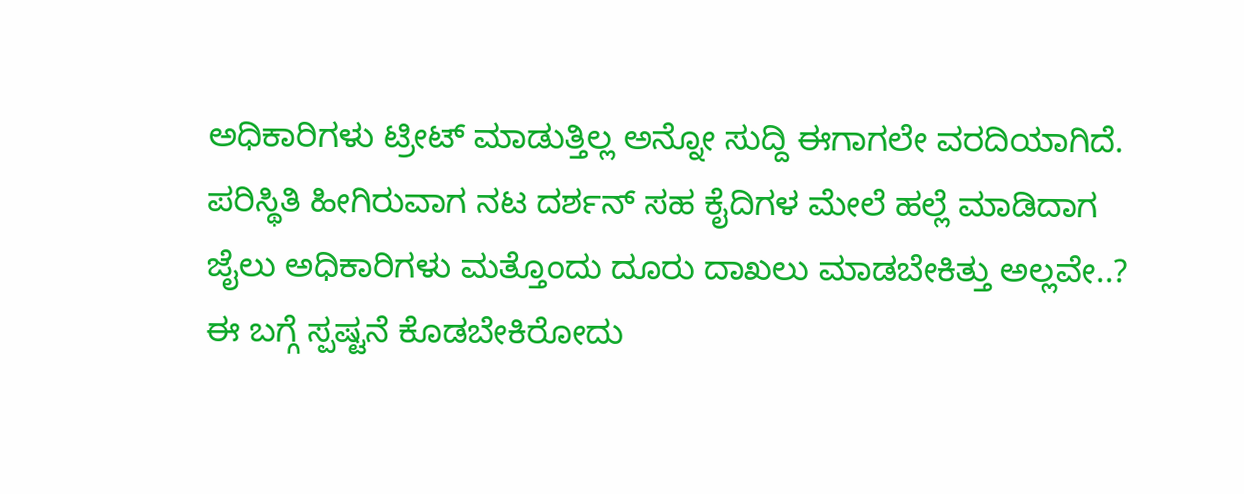ಅಧಿಕಾರಿಗಳು ಟ್ರೀಟ್ ಮಾಡುತ್ತಿಲ್ಲ ಅನ್ನೋ ಸುದ್ದಿ ಈಗಾಗಲೇ ವರದಿಯಾಗಿದೆ. ಪರಿಸ್ಥಿತಿ ಹೀಗಿರುವಾಗ ನಟ ದರ್ಶನ್ ಸಹ ಕೈದಿಗಳ ಮೇಲೆ ಹಲ್ಲೆ ಮಾಡಿದಾಗ ಜೈಲು ಅಧಿಕಾರಿಗಳು ಮತ್ತೊಂದು ದೂರು ದಾಖಲು ಮಾಡಬೇಕಿತ್ತು ಅಲ್ಲವೇ..? ಈ ಬಗ್ಗೆ ಸ್ಪಷ್ಟನೆ ಕೊಡಬೇಕಿರೋದು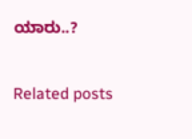ಯಾರು..?

Related posts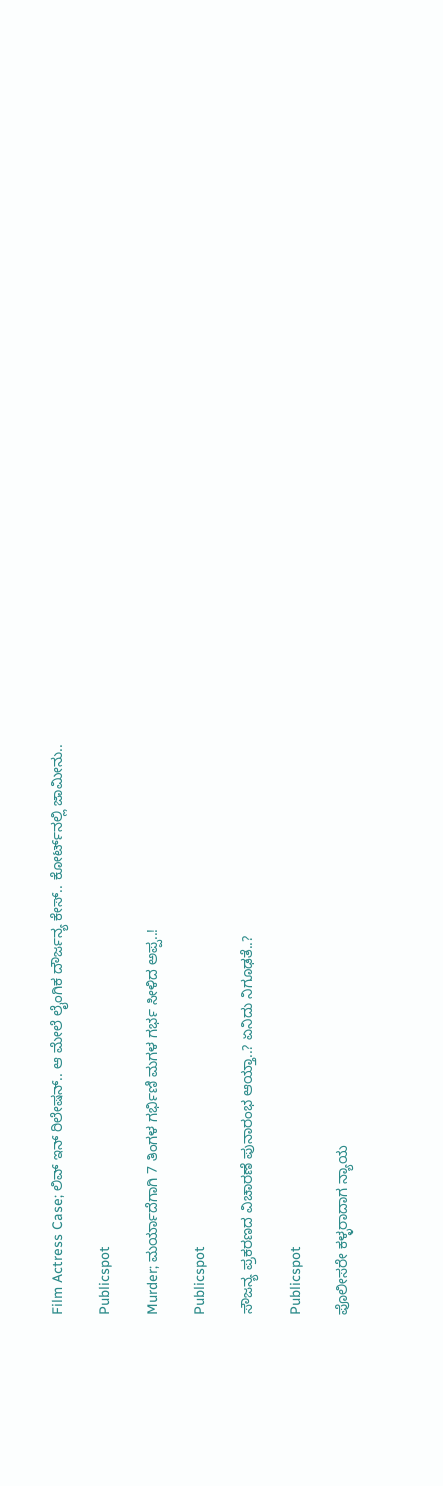Film Actress Case; ಲಿವ್‌ ಇನ್‌ ರಿಲೇಷನ್‌.. ಆ ಮೇಲೆ ಲೈಂಗಿಕ ದೌರ್ಜನ್ಯ ಕೇಸ್‌.. ಕೋರ್ಟ್‌ನಲ್ಲಿ ಜಾಮೀನು..

Publicspot

Murder; ಮರ್ಯಾದೆಗಾಗಿ 7 ತಿಂಗಳ ಗರ್ಭಿಣಿ ಮಗಳ ಗರ್ಭ ಸೀಳಿದ ಅಪ್ಪ..!

Publicspot

ಸೌಜನ್ಯ ಪ್ರಕರಣದ ವಿಚಾರಣೆ ಪುನಾರಂಭ ಆಯ್ತಾ..? ಏನಿದು ನಿಗೂಢತೆ..?

Publicspot

ಪೊಲೀಸರೇ ಕಳ್ಳರಾದಾಗ ನ್ಯಾಯ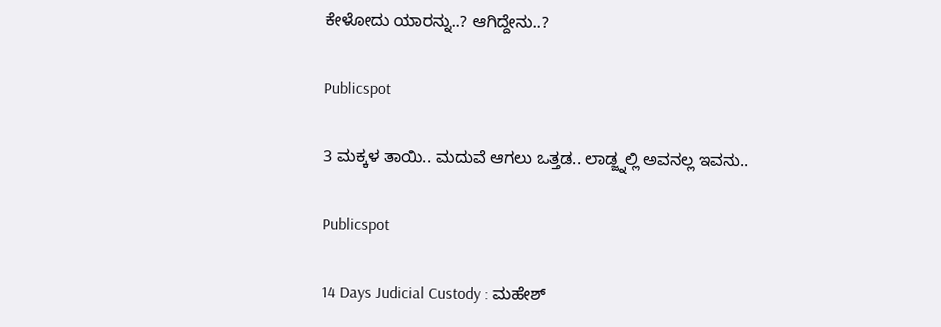ಕೇಳೋದು ಯಾರನ್ನು..? ಆಗಿದ್ದೇನು..?

Publicspot

3 ಮಕ್ಕಳ ತಾಯಿ.. ಮದುವೆ ಆಗಲು ಒತ್ತಡ.. ಲಾಡ್ಜ್ನಲ್ಲಿ ಅವನಲ್ಲ ಇವನು..

Publicspot

14 Days Judicial Custody : ಮಹೇಶ್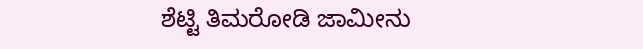ಶೆಟ್ಟಿ ತಿಮರೋಡಿ ಜಾಮೀನು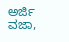ಅರ್ಜಿ ವಜಾ,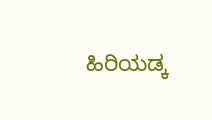ಹಿರಿಯಡ್ಕ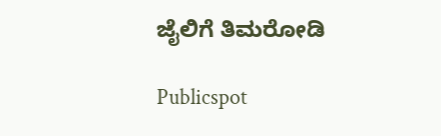ಜೈಲಿಗೆ ತಿಮರೋಡಿ

Publicspot